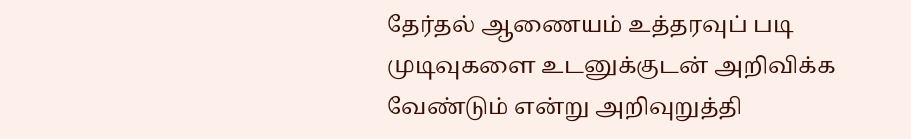தேர்தல் ஆணையம் உத்தரவுப் படி முடிவுகளை உடனுக்குடன் அறிவிக்க வேண்டும் என்று அறிவுறுத்தி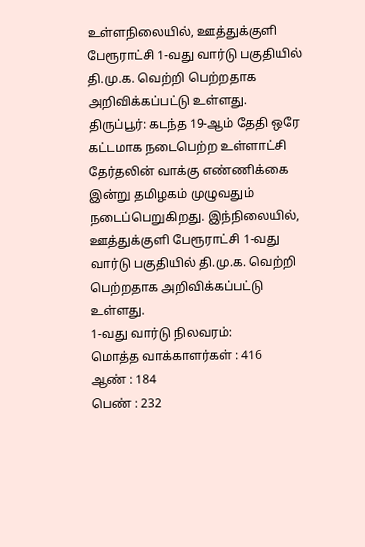உள்ளநிலையில், ஊத்துக்குளி பேரூராட்சி 1-வது வார்டு பகுதியில் தி.மு.க. வெற்றி பெற்றதாக அறிவிக்கப்பட்டு உள்ளது.
திருப்பூர்: கடந்த 19-ஆம் தேதி ஒரே கட்டமாக நடைபெற்ற உள்ளாட்சி தேர்தலின் வாக்கு எண்ணிக்கை இன்று தமிழகம் முழுவதும் நடைப்பெறுகிறது. இந்நிலையில், ஊத்துக்குளி பேரூராட்சி 1-வது வார்டு பகுதியில் தி.மு.க. வெற்றி பெற்றதாக அறிவிக்கப்பட்டு உள்ளது.
1-வது வார்டு நிலவரம்:
மொத்த வாக்காளர்கள் : 416
ஆண் : 184
பெண் : 232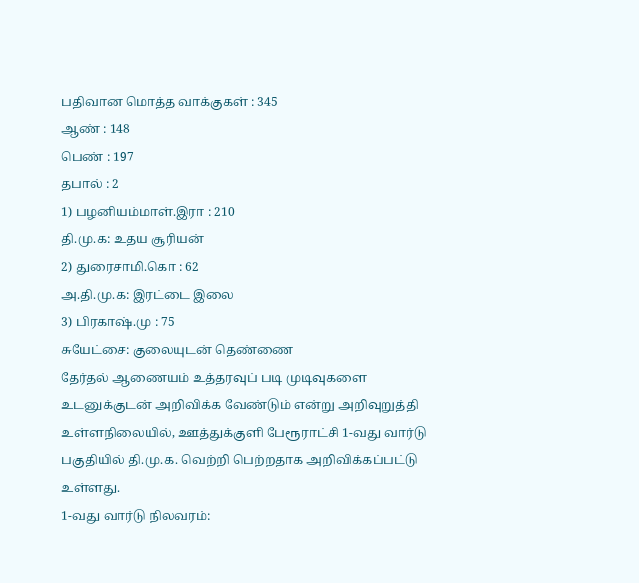பதிவான மொத்த வாக்குகள் : 345
ஆண் : 148
பெண் : 197
தபால் : 2
1) பழனியம்மாள்.இரா : 210
தி.மு.க: உதய சூரியன்
2) துரைசாமி.கொ : 62
அ.தி.மு.க: இரட்டை இலை
3) பிரகாஷ்.மு : 75
சுயேட்சை: குலையுடன் தெண்ணை
தேர்தல் ஆணையம் உத்தரவுப் படி முடிவுகளை உடனுக்குடன் அறிவிக்க வேண்டும் என்று அறிவுறுத்தி உள்ளநிலையில், ஊத்துக்குளி பேரூராட்சி 1-வது வார்டு பகுதியில் தி.மு.க. வெற்றி பெற்றதாக அறிவிக்கப்பட்டு உள்ளது.
1-வது வார்டு நிலவரம்: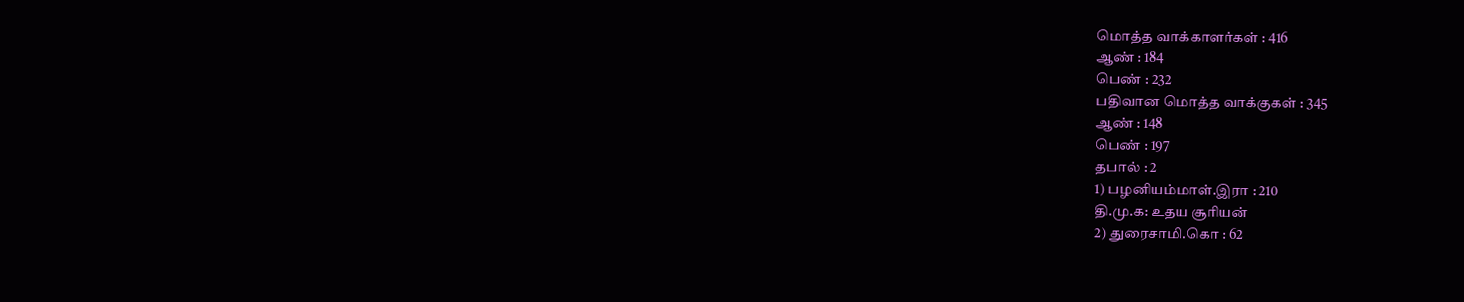மொத்த வாக்காளர்கள் : 416
ஆண் : 184
பெண் : 232
பதிவான மொத்த வாக்குகள் : 345
ஆண் : 148
பெண் : 197
தபால் : 2
1) பழனியம்மாள்.இரா : 210
தி.மு.க: உதய சூரியன்
2) துரைசாமி.கொ : 62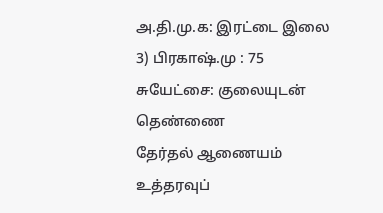அ.தி.மு.க: இரட்டை இலை
3) பிரகாஷ்.மு : 75
சுயேட்சை: குலையுடன் தெண்ணை
தேர்தல் ஆணையம் உத்தரவுப்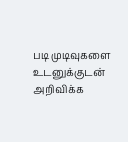படி முடிவுகளை உடனுக்குடன் அறிவிக்க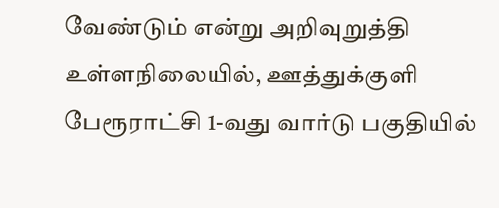வேண்டும் என்று அறிவுறுத்தி உள்ளநிலையில், ஊத்துக்குளி பேரூராட்சி 1-வது வார்டு பகுதியில்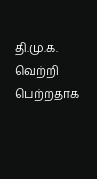தி.மு.க. வெற்றி பெற்றதாக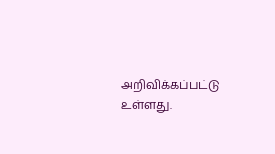அறிவிக்கப்பட்டு உள்ளது.